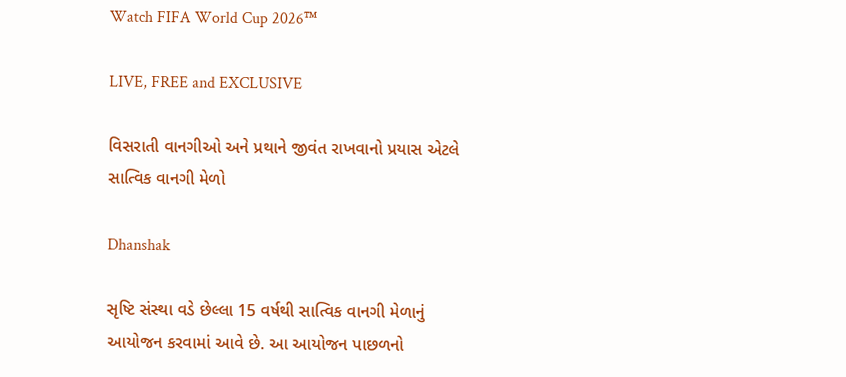Watch FIFA World Cup 2026™

LIVE, FREE and EXCLUSIVE

વિસરાતી વાનગીઓ અને પ્રથાને જીવંત રાખવાનો પ્રયાસ એટલે સાત્વિક વાનગી મેળો

Dhanshak

સૃષ્ટિ સંસ્થા વડે છેલ્લા 15 વર્ષથી સાત્વિક વાનગી મેળાનું આયોજન કરવામાં આવે છે. આ આયોજન પાછળનો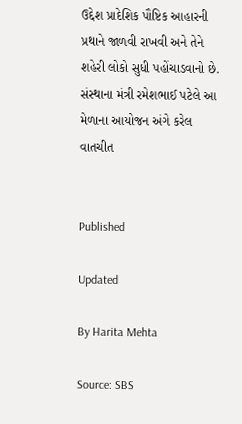ઉદ્દેશ પ્રાદેશિક પૌષ્ટિક આહારની પ્રથાને જાળવી રાખવી અને તેને શહેરી લોકો સુધી પહોંચાડવાનો છે. સંસ્થાના મંત્રી રમેશભાઈ પટેલે આ મેળાના આયોજન અંગે કરેલ વાતચીત


Published

Updated

By Harita Mehta

Source: SBS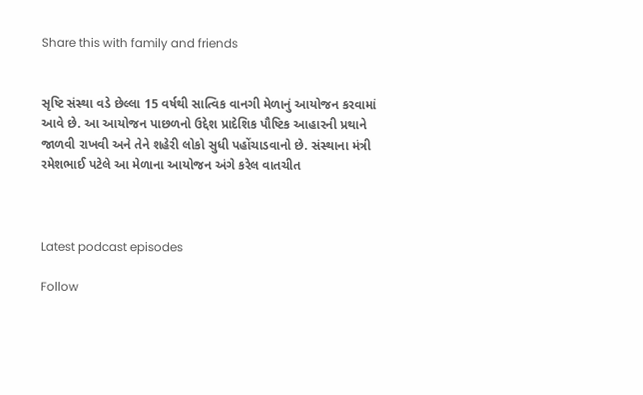Share this with family and friends


સૃષ્ટિ સંસ્થા વડે છેલ્લા 15 વર્ષથી સાત્વિક વાનગી મેળાનું આયોજન કરવામાં આવે છે. આ આયોજન પાછળનો ઉદ્દેશ પ્રાદેશિક પૌષ્ટિક આહારની પ્રથાને જાળવી રાખવી અને તેને શહેરી લોકો સુધી પહોંચાડવાનો છે. સંસ્થાના મંત્રી રમેશભાઈ પટેલે આ મેળાના આયોજન અંગે કરેલ વાતચીત



Latest podcast episodes

Follow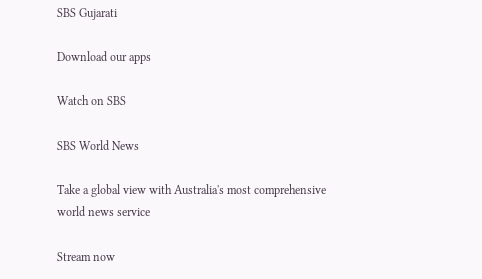SBS Gujarati

Download our apps

Watch on SBS

SBS World News

Take a global view with Australia's most comprehensive world news service

Stream now